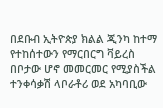በደቡብ ኢትዮጵያ ክልል ጂንካ ከተማ የተከሰተውን የማርበርግ ቫይረስ በቦታው ሆኖ መመርመር የሚያስችል ተንቀሳቃሽ ላቦራቶሪ ወደ አካባቢው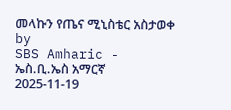መላኩን የጤና ሚኒስቴር አስታወቀ
by
SBS Amharic - ኤስ.ቢ.ኤስ አማርኛ
2025-11-19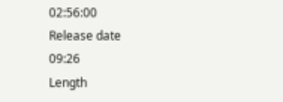02:56:00
Release date
09:26
Length